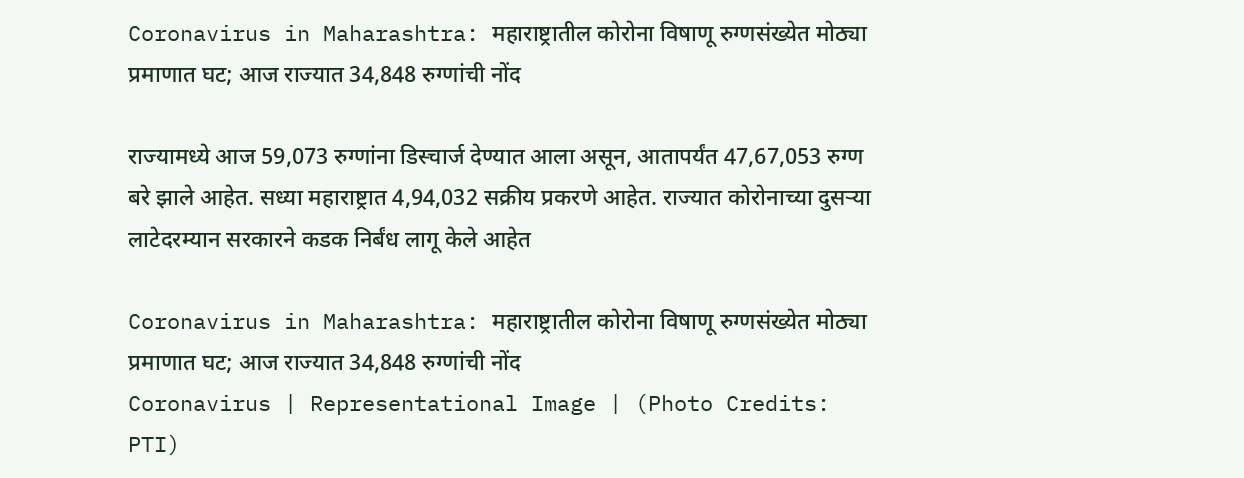Coronavirus in Maharashtra: महाराष्ट्रातील कोरोना विषाणू रुग्णसंख्येत मोठ्या प्रमाणात घट; आज राज्यात 34,848 रुग्णांची नोंद

राज्यामध्ये आज 59,073 रुग्णांना डिस्चार्ज देण्यात आला असून, आतापर्यंत 47,67,053 रुग्ण बरे झाले आहेत. सध्या महाराष्ट्रात 4,94,032 सक्रीय प्रकरणे आहेत. राज्यात कोरोनाच्या दुसऱ्या लाटेदरम्यान सरकारने कडक निर्बंध लागू केले आहेत

Coronavirus in Maharashtra: महाराष्ट्रातील कोरोना विषाणू रुग्णसंख्येत मोठ्या प्रमाणात घट; आज राज्यात 34,848 रुग्णांची नोंद
Coronavirus | Representational Image | (Photo Credits: PTI)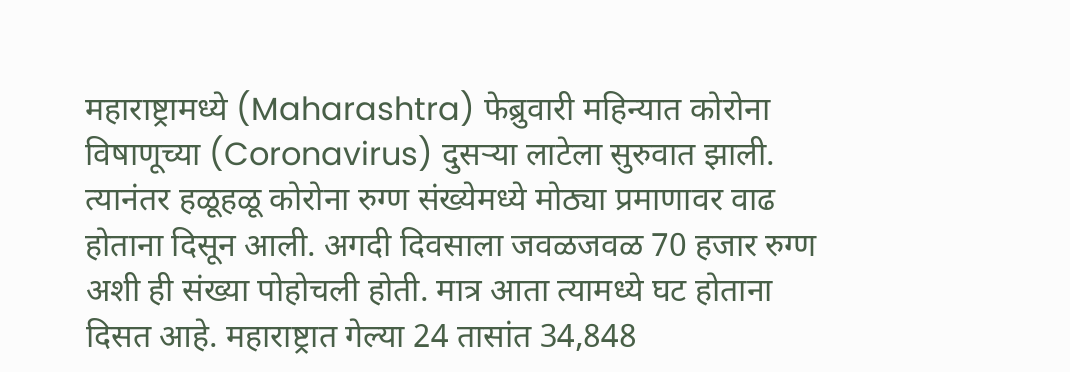महाराष्ट्रामध्ये (Maharashtra) फेब्रुवारी महिन्यात कोरोना विषाणूच्या (Coronavirus) दुसऱ्या लाटेला सुरुवात झाली. त्यानंतर हळूहळू कोरोना रुग्ण संख्येमध्ये मोठ्या प्रमाणावर वाढ होताना दिसून आली. अगदी दिवसाला जवळजवळ 70 हजार रुग्ण अशी ही संख्या पोहोचली होती. मात्र आता त्यामध्ये घट होताना दिसत आहे. महाराष्ट्रात गेल्या 24 तासांत 34,848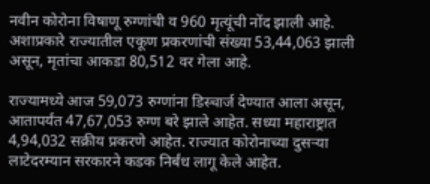नवीन कोरोना विषाणू रुग्णांची व 960 मृत्यूंची नोंद झाली आहे. अशाप्रकारे राज्यातील एकूण प्रकरणांची संख्या 53,44,063 झाली असून, मृतांचा आकडा 80,512 वर गेला आहे.

राज्यामध्ये आज 59,073 रुग्णांना डिस्चार्ज देण्यात आला असून, आतापर्यंत 47,67,053 रुग्ण बरे झाले आहेत. सध्या महाराष्ट्रात 4,94,032 सक्रीय प्रकरणे आहेत. राज्यात कोरोनाच्या दुसऱ्या लाटेदरम्यान सरकारने कडक निर्बंध लागू केले आहेत.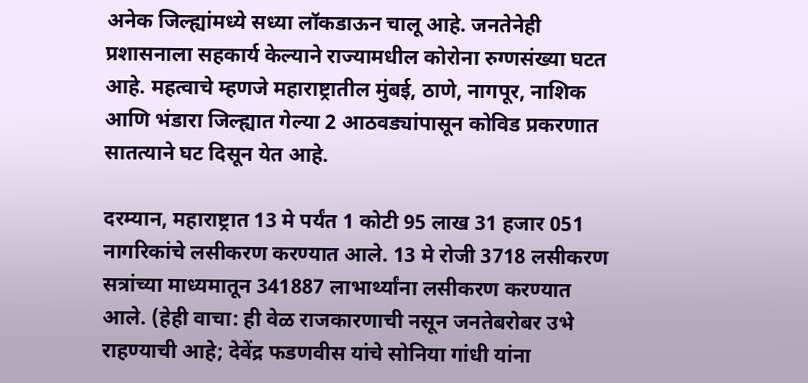अनेक जिल्ह्यांमध्ये सध्या लॉकडाऊन चालू आहे. जनतेनेही प्रशासनाला सहकार्य केल्याने राज्यामधील कोरोना रुग्णसंख्या घटत आहे. महत्वाचे म्हणजे महाराष्ट्रातील मुंबई, ठाणे, नागपूर, नाशिक आणि भंडारा जिल्ह्यात गेल्या 2 आठवड्यांपासून कोविड प्रकरणात सातत्याने घट दिसून येत आहे.

दरम्यान, महाराष्ट्रात 13 मे पर्यंत 1 कोटी 95 लाख 31 हजार 051 नागरिकांचे लसीकरण करण्यात आले. 13 मे रोजी 3718 लसीकरण सत्रांच्या माध्यमातून 341887 लाभार्थ्यांना लसीकरण करण्यात आले. (हेही वाचा: ही वेळ राजकारणाची नसून जनतेबरोबर उभे राहण्याची आहे; देवेंद्र फडणवीस यांचे सोनिया गांधी यांना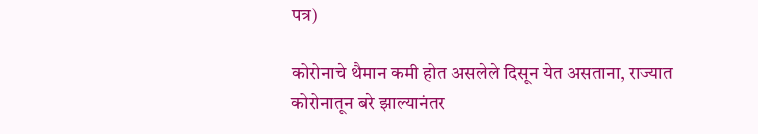पत्र)

कोरोनाचे थैमान कमी होत असलेले दिसून येत असताना, राज्यात कोरोनातून बरे झाल्यानंतर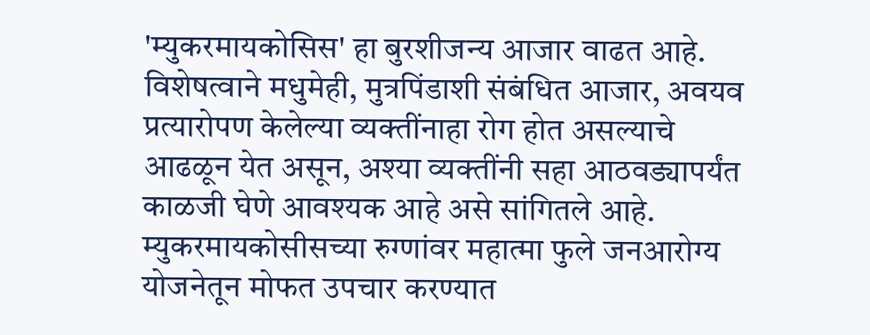'म्युकरमायकोसिस' हा बुरशीजन्य आजार वाढत आहे. विशेषत्वाने मधुमेही, मुत्रपिंडाशी संबंधित आजार, अवयव प्रत्यारोपण केलेल्या व्यक्तींनाहा रोग होत असल्याचे आढळून येत असून, अश्या व्यक्तींनी सहा आठवड्यापर्यंत काळजी घेणे आवश्यक आहे असे सांगितले आहे. म्युकरमायकोसीसच्या रुग्णांवर महात्मा फुले जनआरोग्य योजनेतून मोफत उपचार करण्यात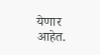येणार आहेत.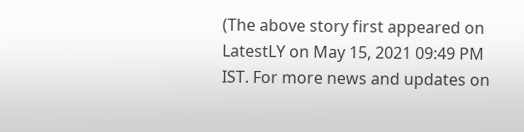(The above story first appeared on LatestLY on May 15, 2021 09:49 PM IST. For more news and updates on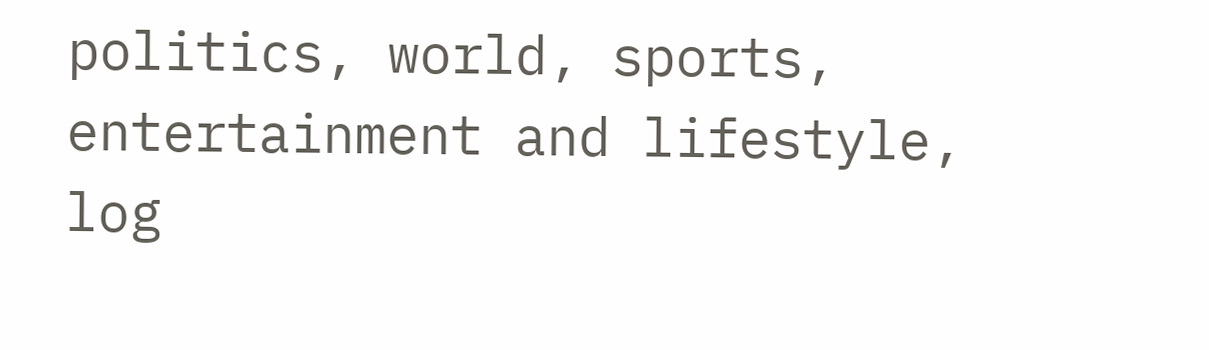politics, world, sports, entertainment and lifestyle, log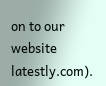on to our website latestly.com).